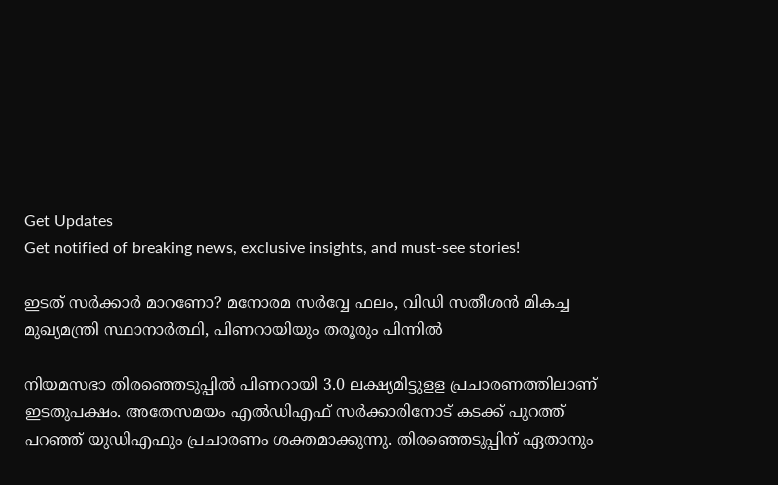Get Updates
Get notified of breaking news, exclusive insights, and must-see stories!

ഇടത് സർക്കാർ മാറണോ? മനോരമ സർവ്വേ ഫലം, വിഡി സതീശൻ മികച്ച മുഖ്യമന്ത്രി സ്ഥാനാർത്ഥി, പിണറായിയും തരൂരും പിന്നിൽ

നിയമസഭാ തിരഞ്ഞെടുപ്പില്‍ പിണറായി 3.0 ലക്ഷ്യമിട്ടുളള പ്രചാരണത്തിലാണ് ഇടതുപക്ഷം. അതേസമയം എല്‍ഡിഎഫ് സര്‍ക്കാരിനോട് കടക്ക് പുറത്ത് പറഞ്ഞ് യുഡിഎഫും പ്രചാരണം ശക്തമാക്കുന്നു. തിരഞ്ഞെടുപ്പിന് ഏതാനും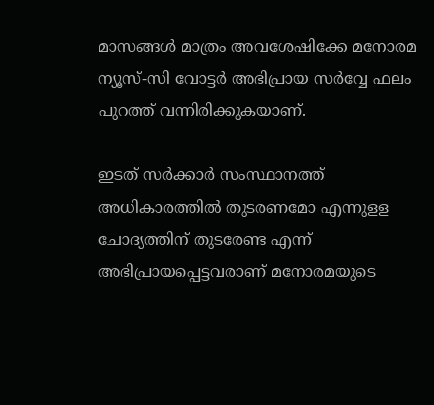മാസങ്ങള്‍ മാത്രം അവശേഷിക്കേ മനോരമ ന്യൂസ്-സി വോട്ടര്‍ അഭിപ്രായ സര്‍വ്വേ ഫലം പുറത്ത് വന്നിരിക്കുകയാണ്.

ഇടത് സര്‍ക്കാര്‍ സംസ്ഥാനത്ത് അധികാരത്തില്‍ തുടരണമോ എന്നുളള ചോദ്യത്തിന് തുടരേണ്ട എന്ന് അഭിപ്രായപ്പെട്ടവരാണ് മനോരമയുടെ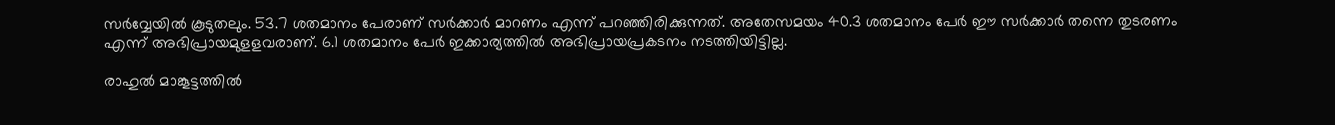സര്‍വ്വേയില്‍ കൂടുതലും. 53.7 ശതമാനം പേരാണ് സര്‍ക്കാര്‍ മാറണം എന്ന് പറഞ്ഞിരിക്കുന്നത്. അതേസമയം 40.3 ശതമാനം പേര്‍ ഈ സര്‍ക്കാര്‍ തന്നെ തുടരണം എന്ന് അഭിപ്രായമുളളവരാണ്. 6.1 ശതമാനം പേര്‍ ഇക്കാര്യത്തില്‍ അഭിപ്രായപ്രകടനം നടത്തിയിട്ടില്ല.

രാഹുല്‍ മാങ്കൂട്ടത്തില്‍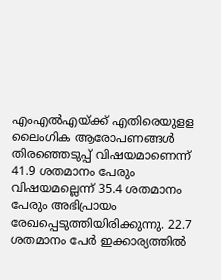എംഎല്‍എയ്ക്ക് എതിരെയുളള ലൈംഗിക ആരോപണങ്ങള്‍ തിരഞ്ഞെടുപ്പ് വിഷയമാണെന്ന് 41.9 ശതമാനം പേരും വിഷയമല്ലെന്ന് 35.4 ശതമാനം പേരും അഭിപ്രായം രേഖപ്പെടുത്തിയിരിക്കുന്നു. 22.7 ശതമാനം പേര്‍ ഇക്കാര്യത്തില്‍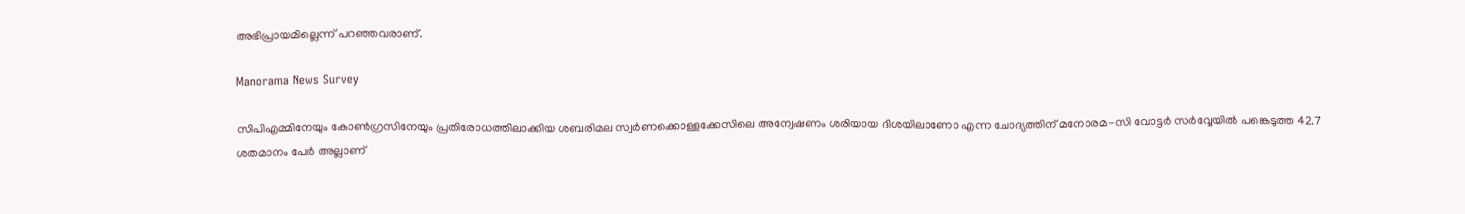അഭിപ്രായമില്ലെന്ന് പറഞ്ഞവരാണ്.

Manorama News Survey

സിപിഎമ്മിനേയും കോണ്‍ഗ്രസിനേയും പ്രതിരോധത്തിലാക്കിയ ശബരിമല സ്വര്‍ണക്കൊള്ളക്കേസിലെ അന്വേഷണം ശരിയായ ദിശയിലാണോ എന്ന ചോദ്യത്തിന് മനോരമ-സി വോട്ടര്‍ സര്‍വ്വേയില്‍ പങ്കെടുത്ത 42.7 ശതമാനം പേര്‍ അല്ലാണ്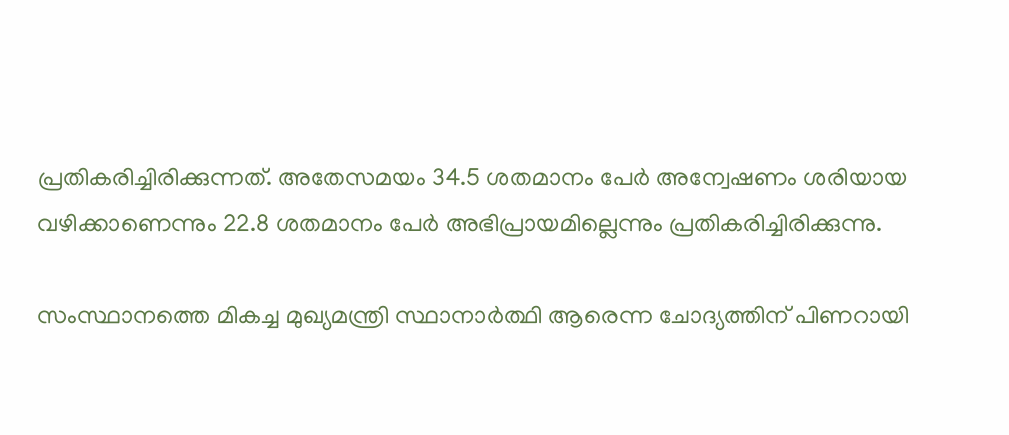പ്രതികരിച്ചിരിക്കുന്നത്. അതേസമയം 34.5 ശതമാനം പേര്‍ അന്വേഷണം ശരിയായ വഴിക്കാണെന്നും 22.8 ശതമാനം പേര്‍ അഭിപ്രായമില്ലെന്നും പ്രതികരിച്ചിരിക്കുന്നു.

സംസ്ഥാനത്തെ മികച്ച മുഖ്യമന്ത്രി സ്ഥാനാര്‍ത്ഥി ആരെന്ന ചോദ്യത്തിന് പിണറായി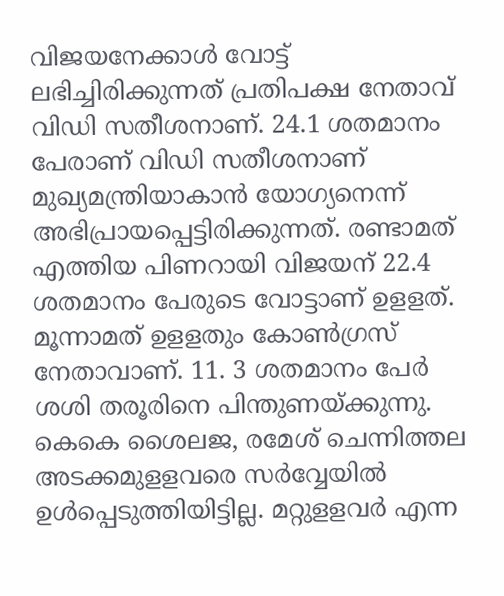വിജയനേക്കാള്‍ വോട്ട് ലഭിച്ചിരിക്കുന്നത് പ്രതിപക്ഷ നേതാവ് വിഡി സതീശനാണ്. 24.1 ശതമാനം പേരാണ് വിഡി സതീശനാണ് മുഖ്യമന്ത്രിയാകാന്‍ യോഗ്യനെന്ന് അഭിപ്രായപ്പെട്ടിരിക്കുന്നത്. രണ്ടാമത് എത്തിയ പിണറായി വിജയന് 22.4 ശതമാനം പേരുടെ വോട്ടാണ് ഉളളത്. മൂന്നാമത് ഉളളതും കോണ്‍ഗ്രസ് നേതാവാണ്. 11. 3 ശതമാനം പേര്‍ ശശി തരൂരിനെ പിന്തുണയ്ക്കുന്നു. കെകെ ശൈലജ, രമേശ് ചെന്നിത്തല അടക്കമുളളവരെ സര്‍വ്വേയില്‍ ഉള്‍പ്പെടുത്തിയിട്ടില്ല. മറ്റുളളവര്‍ എന്ന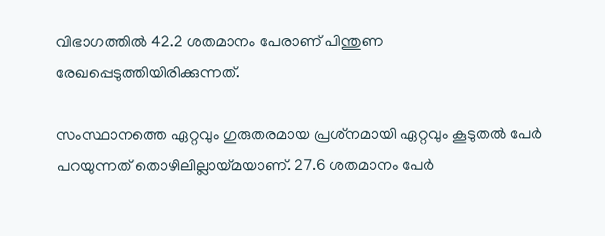വിഭാഗത്തില്‍ 42.2 ശതമാനം പേരാണ് പിന്തുണ രേഖപ്പെടുത്തിയിരിക്കുന്നത്.

സംസ്ഥാനത്തെ ഏറ്റവും ഗുരുതരമായ പ്രശ്‌നമായി ഏറ്റവും കൂടുതല്‍ പേര്‍ പറയുന്നത് തൊഴിലില്ലായ്മയാണ്. 27.6 ശതമാനം പേര്‍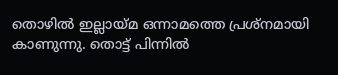തൊഴില്‍ ഇല്ലായ്മ ഒന്നാമത്തെ പ്രശ്‌നമായി കാണുന്നു. തൊട്ട് പിന്നില്‍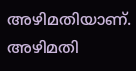അഴിമതിയാണ്. അഴിമതി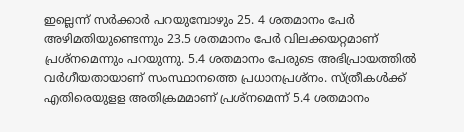ഇല്ലെന്ന് സര്‍ക്കാര്‍ പറയുമ്പോഴും 25. 4 ശതമാനം പേര്‍ അഴിമതിയുണ്ടെന്നും 23.5 ശതമാനം പേര്‍ വിലക്കയറ്റമാണ് പ്രശ്‌നമെന്നും പറയുന്നു. 5.4 ശതമാനം പേരുടെ അഭിപ്രായത്തില്‍ വര്‍ഗീയതായാണ് സംസ്ഥാനത്തെ പ്രധാനപ്രശ്‌നം. സ്ത്രീകള്‍ക്ക് എതിരെയുളള അതിക്രമമാണ് പ്രശ്‌നമെന്ന് 5.4 ശതമാനം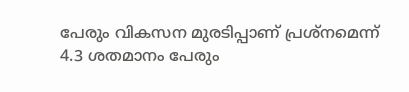പേരും വികസന മുരടിപ്പാണ് പ്രശ്‌നമെന്ന് 4.3 ശതമാനം പേരും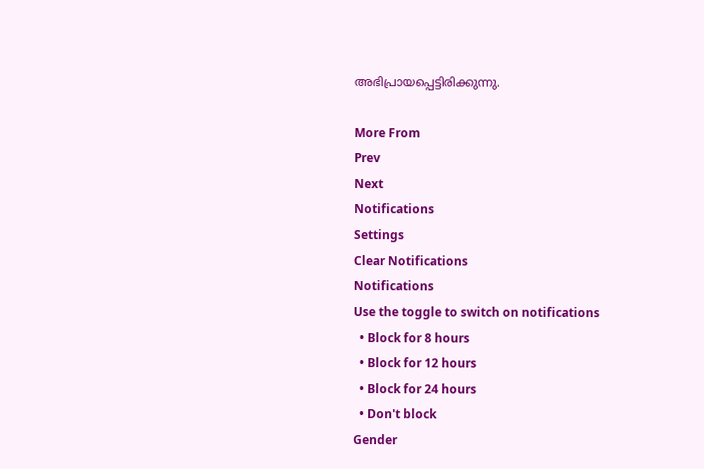അഭിപ്രായപ്പെട്ടിരിക്കുന്നു.

More From
Prev
Next
Notifications
Settings
Clear Notifications
Notifications
Use the toggle to switch on notifications
  • Block for 8 hours
  • Block for 12 hours
  • Block for 24 hours
  • Don't block
Gender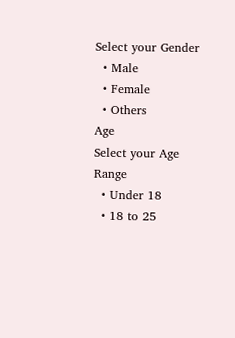Select your Gender
  • Male
  • Female
  • Others
Age
Select your Age Range
  • Under 18
  • 18 to 25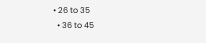• 26 to 35
  • 36 to 45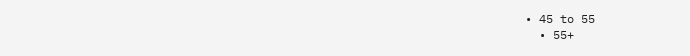• 45 to 55
  • 55+